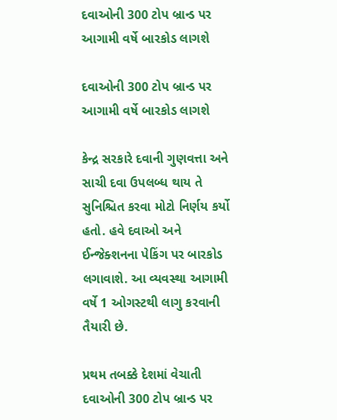દવાઓની 300 ટોપ બ્રાન્ડ પર આગામી વર્ષે બારકોડ લાગશે

દવાઓની 300 ટોપ બ્રાન્ડ પર આગામી વર્ષે બારકોડ લાગશે

કેન્દ્ર સરકારે દવાની ગુણવત્તા અને સાચી દવા ઉપલબ્ધ થાય તે સુનિશ્ચિત કરવા મોટો નિર્ણય કર્યો હતો. હવે દવાઓ અને ઈન્જેક્શનના પેકિંગ પર બારકોડ લગાવાશે. આ વ્યવસ્થા આગામી વર્ષે 1 ઓગસ્ટથી લાગુ કરવાની તૈયારી છે.

પ્રથમ તબક્કે દેશમાં વેચાતી દવાઓની 300 ટોપ બ્રાન્ડ પર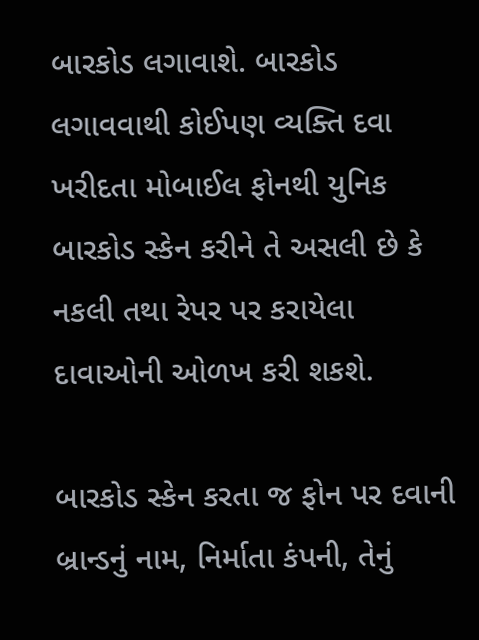બારકોડ લગાવાશે. બારકોડ લગાવવાથી કોઈપણ વ્યક્તિ દવા ખરીદતા મોબાઈલ ફોનથી યુનિક બારકોડ સ્કેન કરીને તે અસલી છે કે નકલી તથા રેપર પર કરાયેલા દાવાઓની ઓળખ કરી શકશે.

બારકોડ સ્કેન કરતા જ ફોન પર દવાની બ્રાન્ડનું નામ, નિર્માતા કંપની, તેનું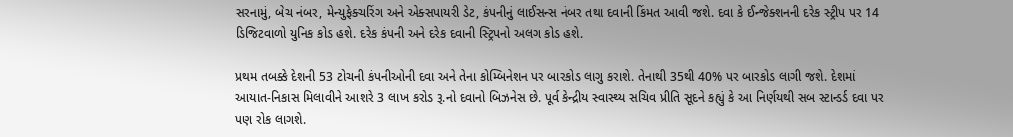સરનામું, બેચ નંબર, મેન્યુફેક્ચરિંગ અને એક્સપાયરી ડેટ, કંપનીનું લાઈસન્સ નંબર તથા દવાની કિંમત આવી જશે. દવા કે ઈન્જેક્શનની દરેક સ્ટ્રીપ પર 14 ડિજિટવાળો યુનિક કોડ હશે. દરેક કંપની અને દરેક દવાની સ્ટ્રિપનો અલગ કોડ હશે.

પ્રથમ તબક્કે દેશની 53 ટોચની કંપનીઓની દવા અને તેના કોમ્બિનેશન પર બારકોડ લાગુ કરાશે. તેનાથી 35થી 40% પર બારકોડ લાગી જશે. દેશમાં આયાત-નિકાસ મિલાવીને આશરે 3 લાખ કરોડ રૂ.નો દવાનો બિઝનેસ છે. પૂર્વ કેન્દ્રીય સ્વાસ્થ્ય સચિવ પ્રીતિ સૂદને કહ્યું કે આ નિર્ણયથી સબ સ્ટાન્ડર્ડ દવા પર પણ રોક લાગશે.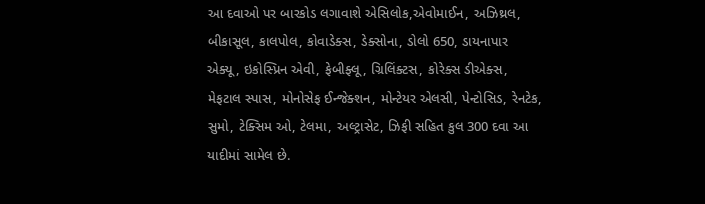આ દવાઓ પર બારકોડ લગાવાશે એસિલોક,એવોમાઈન, અઝિથ્રલ, બીકાસૂલ, કાલપોલ, કોવાડેક્સ, ડેક્સોના, ડોલો 650, ડાયનાપાર એક્યૂ, ઇકોસ્પ્રિન એવી, ફેબીફ્લૂ, ગ્રિલિંક્ટસ, કોરેક્સ ડીએક્સ, મેફટાલ સ્પાસ, મોનોસેફ ઈન્જેક્શન, મોન્ટેયર એલસી, પેન્ટોસિડ, રેનટેક, સુમો, ટેક્સિમ ઓ, ટેલમા, અલ્ટ્રાસેટ, ઝિફી સહિત કુલ 300 દવા આ યાદીમાં સામેલ છે.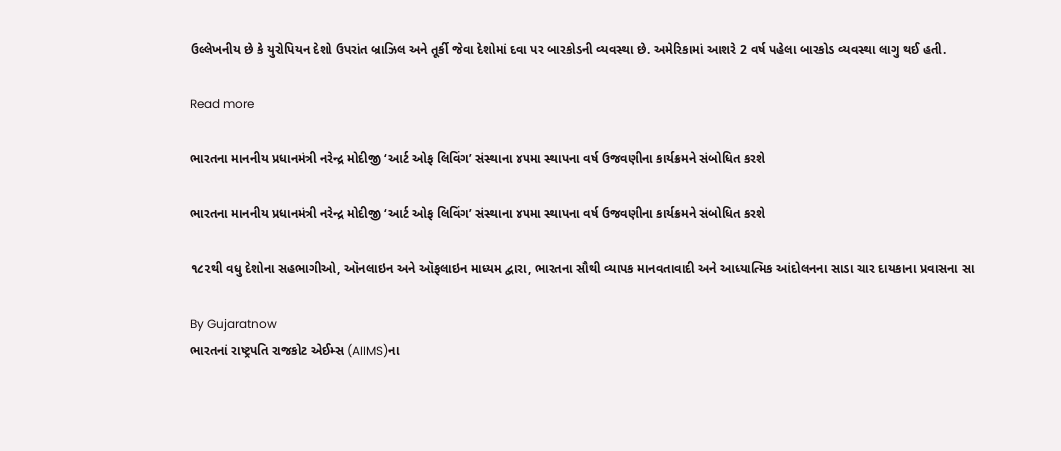ઉલ્લેખનીય છે કે યુરોપિયન દેશો ઉપરાંત બ્રાઝિલ અને તૂર્કી જેવા દેશોમાં દવા પર બારકોડની વ્યવસ્થા છે. અમેરિકામાં આશરે 2 વર્ષ પહેલા બારકોડ વ્યવસ્થા લાગુ થઈ હતી.

Read more

ભારતના માનનીય પ્રધાનમંત્રી નરેન્દ્ર મોદીજી ‘આર્ટ ઓફ લિવિંગ’ સંસ્થાના ૪૫મા સ્થાપના વર્ષ ઉજવણીના કાર્યક્રમને સંબોધિત કરશે

ભારતના માનનીય પ્રધાનમંત્રી નરેન્દ્ર મોદીજી ‘આર્ટ ઓફ લિવિંગ’ સંસ્થાના ૪૫મા સ્થાપના વર્ષ ઉજવણીના કાર્યક્રમને સંબોધિત કરશે

૧૮૨થી વધુ દેશોના સહભાગીઓ, ઑનલાઇન અને ઑફલાઇન માધ્યમ દ્વારા, ભારતના સૌથી વ્યાપક માનવતાવાદી અને આધ્યાત્મિક આંદોલનના સાડા ચાર દાયકાના પ્રવાસના સા

By Gujaratnow
ભારતનાં રાષ્ટ્રપતિ રાજકોટ એઈમ્સ (AIIMS)ના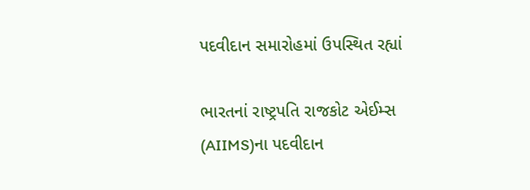પદવીદાન સમારોહમાં ઉપસ્થિત રહ્યાં

ભારતનાં રાષ્ટ્રપતિ રાજકોટ એઈમ્સ (AIIMS)ના પદવીદાન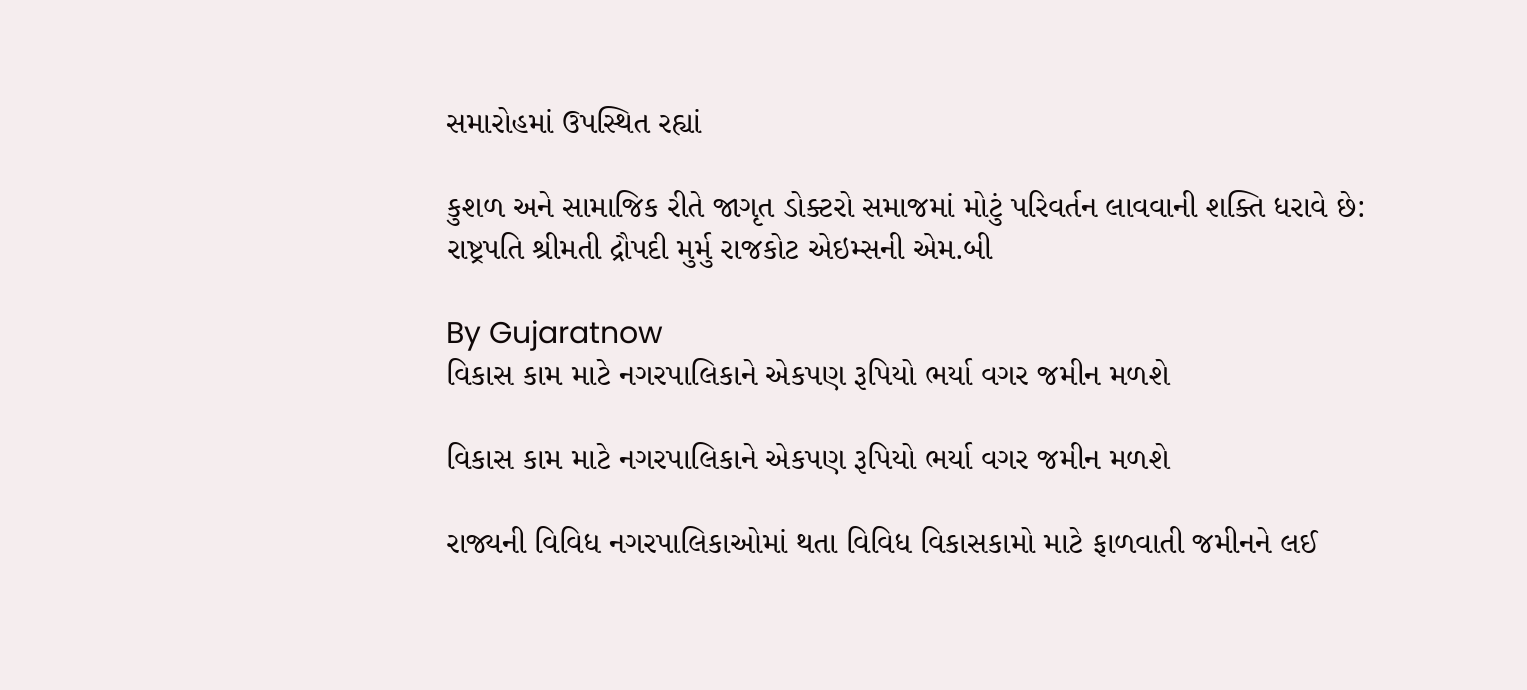સમારોહમાં ઉપસ્થિત રહ્યાં

કુશળ અને સામાજિક રીતે જાગૃત ડોક્ટરો સમાજમાં મોટું પરિવર્તન લાવવાની શક્તિ ધરાવે છે: રાષ્ટ્રપતિ શ્રીમતી દ્રૌપદી મુર્મુ રાજકોટ એઇમ્સની એમ.બી

By Gujaratnow
વિકાસ કામ માટે નગરપાલિકાને એકપણ રૂપિયો ભર્યા વગર જમીન મળશે

વિકાસ કામ માટે નગરપાલિકાને એકપણ રૂપિયો ભર્યા વગર જમીન મળશે

રાજ્યની વિવિધ નગરપાલિકાઓમાં થતા વિવિધ વિકાસકામો માટે ફાળવાતી જમીનને લઈ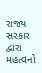રાજ્ય સરકાર દ્વારા મહત્વનો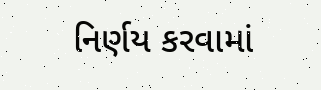નિર્ણય કરવામાં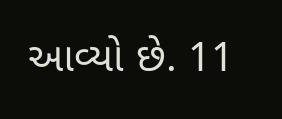આવ્યો છે. 11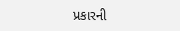પ્રકારની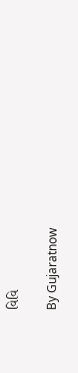વિવિ

By Gujaratnow